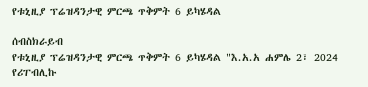የቱኒዚያ ፕሬዝዳንታዊ ምርጫ ጥቅምት 6 ይካሄዳል

ሰብስክራይብ
የቱኒዚያ ፕሬዝዳንታዊ ምርጫ ጥቅምት 6 ይካሄዳል "እ.አ.አ ሐምሌ 2፣ 2024 የሪፐብሊኩ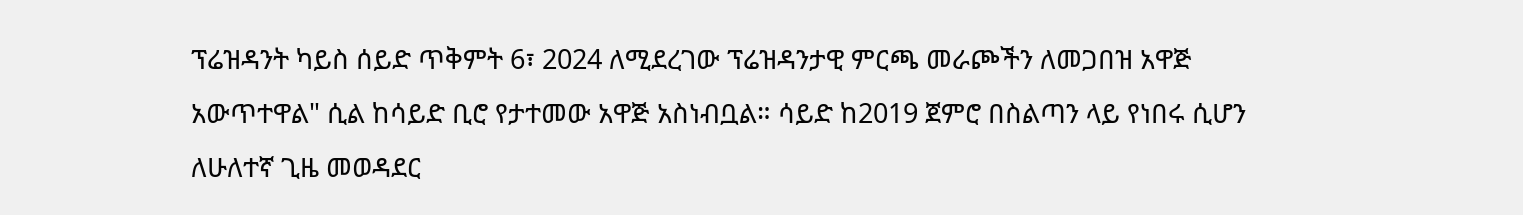ፕሬዝዳንት ካይስ ሰይድ ጥቅምት 6፣ 2024 ለሚደረገው ፕሬዝዳንታዊ ምርጫ መራጮችን ለመጋበዝ አዋጅ አውጥተዋል" ሲል ከሳይድ ቢሮ የታተመው አዋጅ አስነብቧል። ሳይድ ከ2019 ጀምሮ በስልጣን ላይ የነበሩ ሲሆን ለሁለተኛ ጊዜ መወዳደር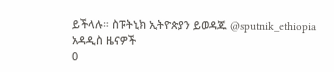ይችላሉ። ስፑትኒክ ኢትዮጵያን ይወዳጁ @sputnik_ethiopia
አዳዲስ ዜናዎች
0